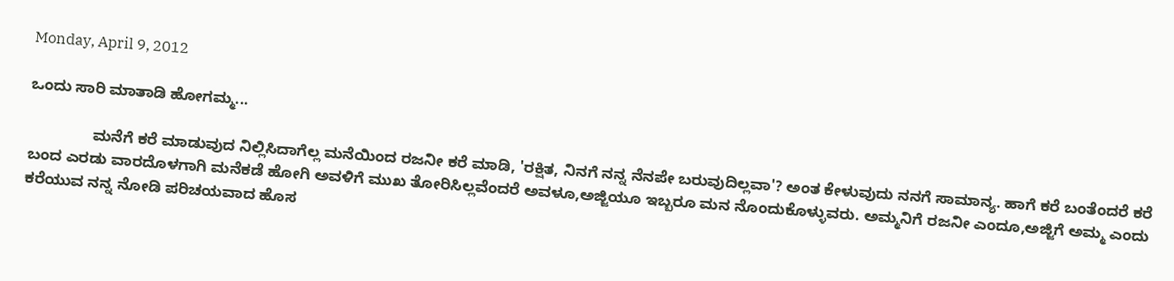Monday, April 9, 2012

ಒಂದು ಸಾರಿ ಮಾತಾಡಿ ಹೋಗಮ್ಮ...

               ಮನೆಗೆ ಕರೆ ಮಾಡುವುದ ನಿಲ್ಲಿಸಿದಾಗೆಲ್ಲ ಮನೆಯಿಂದ ರಜನೀ ಕರೆ ಮಾಡಿ, 'ರಕ್ಷಿತ, ನಿನಗೆ ನನ್ನ ನೆನಪೇ ಬರುವುದಿಲ್ಲವಾ'? ಅಂತ ಕೇಳುವುದು ನನಗೆ ಸಾಮಾನ್ಯ. ಹಾಗೆ ಕರೆ ಬಂತೆಂದರೆ ಕರೆ ಬಂದ ಎರಡು ವಾರದೊಳಗಾಗಿ ಮನೆಕಡೆ ಹೋಗಿ ಅವಳಿಗೆ ಮುಖ ತೋರಿಸಿಲ್ಲವೆಂದರೆ ಅವಳೂ,ಅಜ್ಜಿಯೂ ಇಬ್ಬರೂ ಮನ ನೊಂದುಕೊಳ್ಳುವರು. ಅಮ್ಮನಿಗೆ ರಜನೀ ಎಂದೂ,ಅಜ್ಜಿಗೆ ಅಮ್ಮ ಎಂದು ಕರೆಯುವ ನನ್ನ ನೋಡಿ ಪರಿಚಯವಾದ ಹೊಸ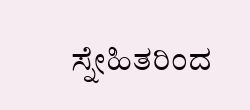ಸ್ನೇಹಿತರಿಂದ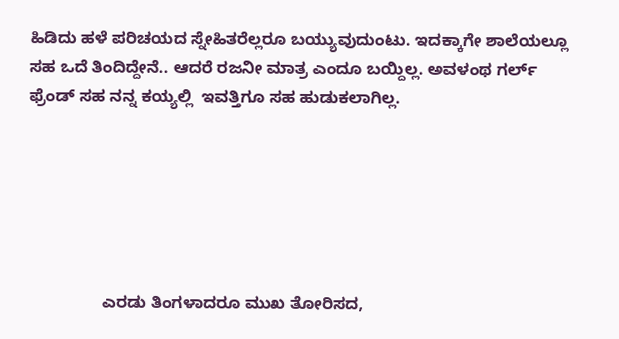ಹಿಡಿದು ಹಳೆ ಪರಿಚಯದ ಸ್ನೇಹಿತರೆಲ್ಲರೂ ಬಯ್ಯುವುದುಂಟು. ಇದಕ್ಕಾಗೇ ಶಾಲೆಯಲ್ಲೂ ಸಹ ಒದೆ ತಿಂದಿದ್ದೇನೆ.. ಆದರೆ ರಜನೀ ಮಾತ್ರ ಎಂದೂ ಬಯ್ದಿಲ್ಲ. ಅವಳಂಥ ಗರ್ಲ್ ಫ್ರೆಂಡ್ ಸಹ ನನ್ನ ಕಯ್ಯಲ್ಲಿ  ಇವತ್ತಿಗೂ ಸಹ ಹುಡುಕಲಾಗಿಲ್ಲ.






                ಎರಡು ತಿಂಗಳಾದರೂ ಮುಖ ತೋರಿಸದ,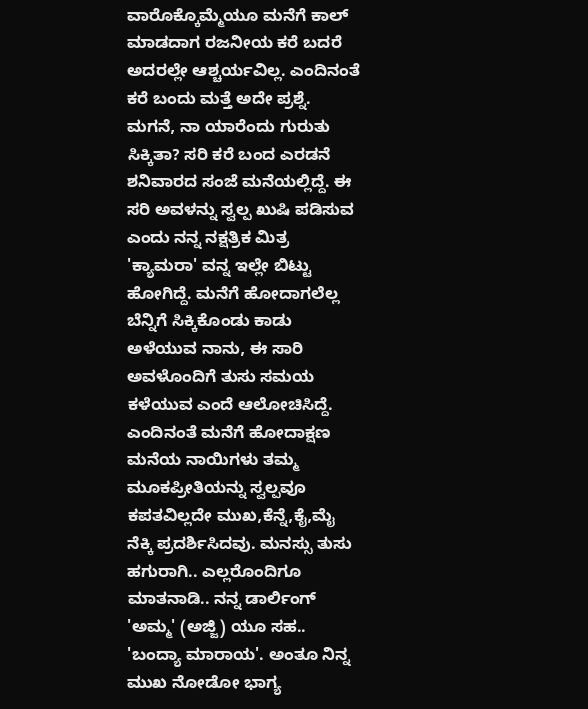ವಾರೊಕ್ಕೊಮ್ಮೆಯೂ ಮನೆಗೆ ಕಾಲ್ ಮಾಡದಾಗ ರಜನೀಯ ಕರೆ ಬದರೆ ಅದರಲ್ಲೇ ಆಶ್ಚರ್ಯವಿಲ್ಲ. ಎಂದಿನಂತೆ ಕರೆ ಬಂದು ಮತ್ತೆ ಅದೇ ಪ್ರಶ್ನೆ. ಮಗನೆ, ನಾ ಯಾರೆಂದು ಗುರುತು ಸಿಕ್ಕಿತಾ? ಸರಿ ಕರೆ ಬಂದ ಎರಡನೆ ಶನಿವಾರದ ಸಂಜೆ ಮನೆಯಲ್ಲಿದ್ದೆ. ಈ ಸರಿ ಅವಳನ್ನು ಸ್ವಲ್ಪ ಖುಷಿ ಪಡಿಸುವ ಎಂದು ನನ್ನ ನಕ್ಷತ್ರಿಕ ಮಿತ್ರ 'ಕ್ಯಾಮರಾ' ವನ್ನ ಇಲ್ಲೇ ಬಿಟ್ಟು ಹೋಗಿದ್ದೆ. ಮನೆಗೆ ಹೋದಾಗಲೆಲ್ಲ ಬೆನ್ನಿಗೆ ಸಿಕ್ಕಿಕೊಂಡು ಕಾಡು ಅಳೆಯುವ ನಾನು, ಈ ಸಾರಿ ಅವಳೊಂದಿಗೆ ತುಸು ಸಮಯ ಕಳೆಯುವ ಎಂದೆ ಆಲೋಚಿಸಿದ್ದೆ. ಎಂದಿನಂತೆ ಮನೆಗೆ ಹೋದಾಕ್ಷಣ ಮನೆಯ ನಾಯಿಗಳು ತಮ್ಮ ಮೂಕಪ್ರೀತಿಯನ್ನು ಸ್ವಲ್ಪವೂ ಕಪತವಿಲ್ಲದೇ ಮುಖ,ಕೆನ್ನೆ,ಕೈ,ಮೈ ನೆಕ್ಕಿ ಪ್ರದರ್ಶಿಸಿದವು. ಮನಸ್ಸು ತುಸು ಹಗುರಾಗಿ.. ಎಲ್ಲರೊಂದಿಗೂ ಮಾತನಾಡಿ.. ನನ್ನ ಡಾರ್ಲಿಂಗ್ 'ಅಮ್ಮ' (ಅಜ್ಜಿ) ಯೂ ಸಹ.. 'ಬಂದ್ಯಾ ಮಾರಾಯ'. ಅಂತೂ ನಿನ್ನ ಮುಖ ನೋಡೋ ಭಾಗ್ಯ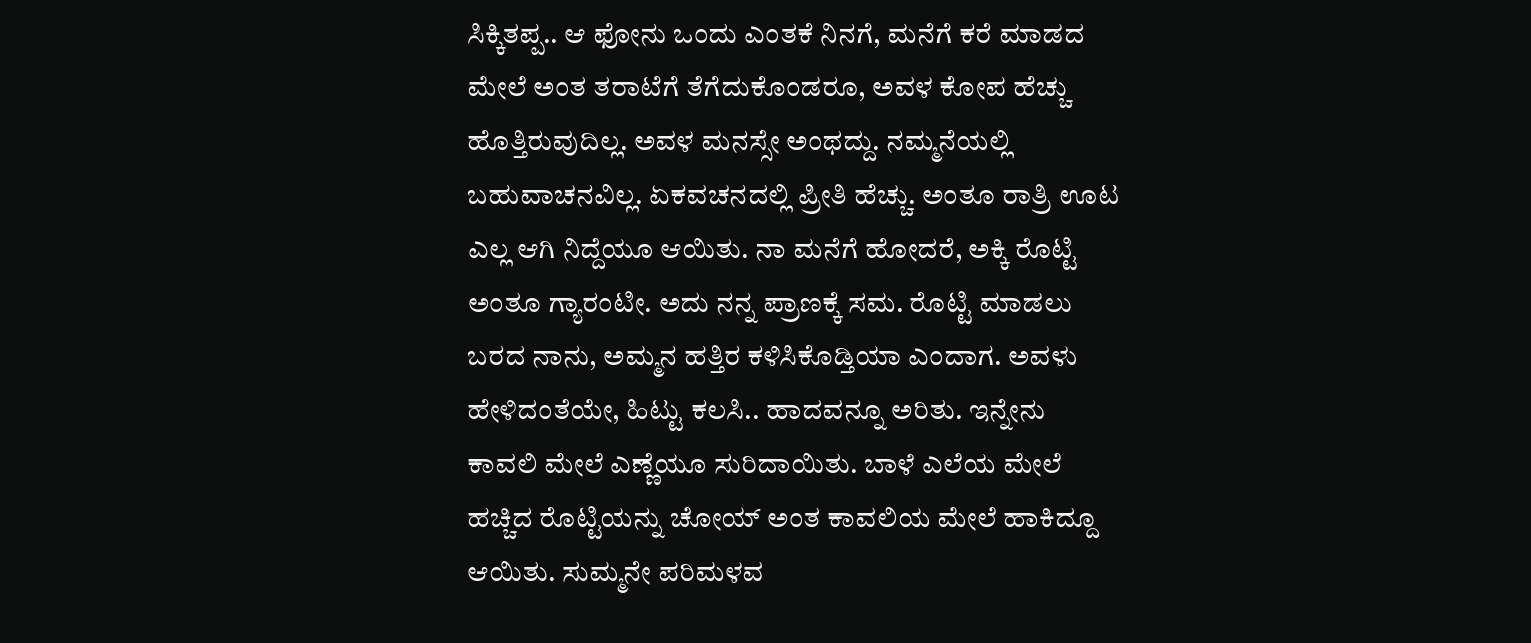ಸಿಕ್ಕಿತಪ್ಪ.. ಆ ಫೋನು ಒಂದು ಎಂತಕೆ ನಿನಗೆ, ಮನೆಗೆ ಕರೆ ಮಾಡದ ಮೇಲೆ ಅಂತ ತರಾಟೆಗೆ ತೆಗೆದುಕೊಂಡರೂ, ಅವಳ ಕೋಪ ಹೆಚ್ಚು ಹೊತ್ತಿರುವುದಿಲ್ಲ. ಅವಳ ಮನಸ್ಸೇ ಅಂಥದ್ದು. ನಮ್ಮನೆಯಲ್ಲಿ ಬಹುವಾಚನವಿಲ್ಲ. ಏಕವಚನದಲ್ಲಿ ಪ್ರೀತಿ ಹೆಚ್ಚು. ಅಂತೂ ರಾತ್ರಿ ಊಟ ಎಲ್ಲ ಆಗಿ ನಿದ್ದೆಯೂ ಆಯಿತು. ನಾ ಮನೆಗೆ ಹೋದರೆ, ಅಕ್ಕಿ ರೊಟ್ಟಿ ಅಂತೂ ಗ್ಯಾರಂಟೀ. ಅದು ನನ್ನ ಪ್ರಾಣಕ್ಕೆ ಸಮ. ರೊಟ್ಟಿ ಮಾಡಲು ಬರದ ನಾನು, ಅಮ್ಮನ ಹತ್ತಿರ ಕಳಿಸಿಕೊಡ್ತಿಯಾ ಎಂದಾಗ. ಅವಳು ಹೇಳಿದಂತೆಯೇ, ಹಿಟ್ಟು ಕಲಸಿ.. ಹಾದವನ್ನೂ ಅರಿತು. ಇನ್ನೇನು ಕಾವಲಿ ಮೇಲೆ ಎಣ್ಣೆಯೂ ಸುರಿದಾಯಿತು. ಬಾಳೆ ಎಲೆಯ ಮೇಲೆ ಹಚ್ಚಿದ ರೊಟ್ಟಿಯನ್ನು ಚೋಯ್ ಅಂತ ಕಾವಲಿಯ ಮೇಲೆ ಹಾಕಿದ್ದೂ ಆಯಿತು. ಸುಮ್ಮನೇ ಪರಿಮಳವ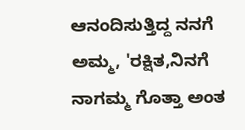ಆನಂದಿಸುತ್ತಿದ್ದ ನನಗೆ ಅಮ್ಮ, 'ರಕ್ಷಿತ,ನಿನಗೆ ನಾಗಮ್ಮ ಗೊತ್ತಾ ಅಂತ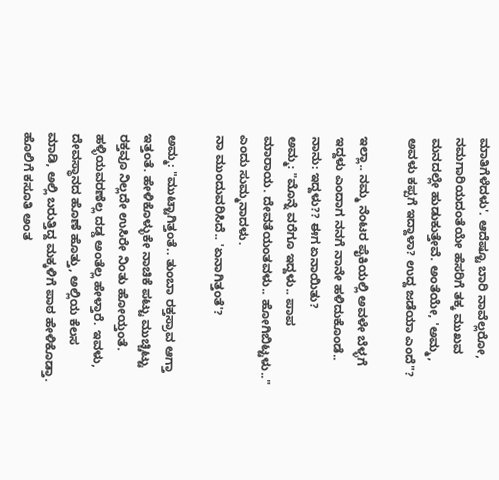ಮಾತಿಗೆಳೆದಳು'. ಆದೆಷ್ಟೂ ಬಾರಿ ನಾವೆಲ್ಲರೋ, ನಮಗಾರಿಯದಂತೆಯೇ ಹೆಸರಿಗೆ ತಕ್ಕ ಮುಖವ ಮನದಲ್ಲೇ ಹುಡುಕುತ್ತೇವೆ. ಅಂತೆಯೇ, 'ಅಮ್ಮ, ಅವಳು ಕಪ್ಪಗೆ ಇದ್ದಾಳಾ? ಉದ್ದ ಜಡೆಯಾ ಎಂದೆ"?

ಇಲ್ಲಾ.. ನಮ್ಮ ನೆಂಟರ ಪೈಕಿಯಲ್ಲಿ ಅವಳೇ ಬೆಳ್ಳಗೆ  ಇದ್ದಳು ಎಂದಾಗ ನನಗೆ ನಾನೇ ಹಳಿದುಕೊಂಡೆ..
ನಾನು: ಇದ್ದಳು?? ಈಗ ಏನಾಯಿತು?
ಅಮ್ಮ: "ಮೊನ್ನೆ ವರೆಗೂ ಇದ್ದಳು.. ಪಾಪ ಮಾರಾಯ. ದೇವತೆಯಂತವಳು.. ಹೋಗಿಬಿಟ್ಟಳು.." ಎಂದು ಸುಮ್ಮನಾದಳು.
ನಾ ಮುಂದುವರಿಸಿದೆ.. 'ಏನಾಗಿತ್ತಂತೆ'?

ಅಮ್ಮ: "ಮುಟ್ಟಾಗಿತ್ತಂತೆ.. ತುಂಬಾ ರಕ್ತಸ್ರಾವ ಆಗ್ತಾ ಇತ್ತಂತೆ. ಹೇಳಿಕೊಳ್ಳುಕೇ ನಾಚಿಕೆ ಪಟ್ಟು ಮುಚ್ಚಿಟ್ಟು ರಕ್ತವೂ ನಿಲ್ಲದೇ ಉಸಿರೇ ನಿಂತು ಹೋಯ್ತಂತೆ. ಹಳ್ಳಿಯವರಣೆಲ್ಲ ದಡ್ಡ ಅಂತೆಲ್ಲ ಹೇಳ್ತಾರೆ. ಇವಳು, ದೇವಸ್ಥಾನದ ಹೊಣೆ ಹೊತ್ತು, ಅಲ್ಲಿಯ ಕೆಲಸ ಮಾಡಿ, ಅಲ್ಲಿ ಬರುತ್ತಿದ್ದ ಮಕ್ಕಳಿಗೆ ಪಾಠ ಹೇಳಿಕೊಡ್ತಾ. ಹೊಲಿಗೆ ಕಸೂತಿ ಅಂತ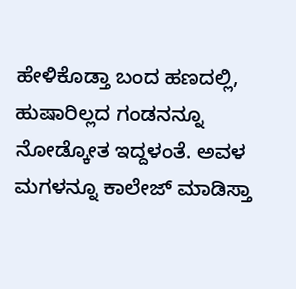ಹೇಳಿಕೊಡ್ತಾ ಬಂದ ಹಣದಲ್ಲಿ, ಹುಷಾರಿಲ್ಲದ ಗಂಡನನ್ನೂ ನೋಡ್ಕೋತ ಇದ್ದಳಂತೆ. ಅವಳ ಮಗಳನ್ನೂ ಕಾಲೇಜ್ ಮಾಡಿಸ್ತಾ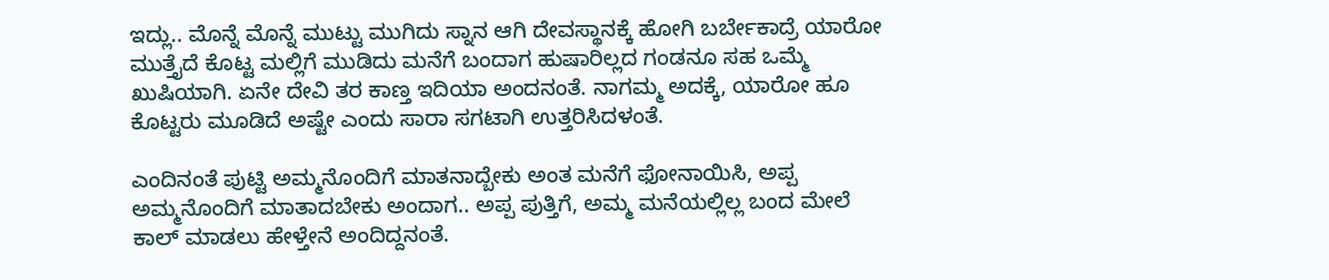ಇದ್ಲು.. ಮೊನ್ನೆ ಮೊನ್ನೆ ಮುಟ್ಟು ಮುಗಿದು ಸ್ನಾನ ಆಗಿ ದೇವಸ್ಥಾನಕ್ಕೆ ಹೋಗಿ ಬರ್ಬೇಕಾದ್ರೆ ಯಾರೋ ಮುತ್ತೈದೆ ಕೊಟ್ಟ ಮಲ್ಲಿಗೆ ಮುಡಿದು ಮನೆಗೆ ಬಂದಾಗ ಹುಷಾರಿಲ್ಲದ ಗಂಡನೂ ಸಹ ಒಮ್ಮೆ ಖುಷಿಯಾಗಿ. ಏನೇ ದೇವಿ ತರ ಕಾಣ್ತ ಇದಿಯಾ ಅಂದನಂತೆ. ನಾಗಮ್ಮ ಅದಕ್ಕೆ, ಯಾರೋ ಹೂ ಕೊಟ್ಟರು ಮೂಡಿದೆ ಅಷ್ಟೇ ಎಂದು ಸಾರಾ ಸಗಟಾಗಿ ಉತ್ತರಿಸಿದಳಂತೆ.

ಎಂದಿನಂತೆ ಪುಟ್ಟಿ ಅಮ್ಮನೊಂದಿಗೆ ಮಾತನಾದ್ಬೇಕು ಅಂತ ಮನೆಗೆ ಫೋನಾಯಿಸಿ, ಅಪ್ಪ ಅಮ್ಮನೊಂದಿಗೆ ಮಾತಾದಬೇಕು ಅಂದಾಗ.. ಅಪ್ಪ ಪುತ್ತಿಗೆ, ಅಮ್ಮ ಮನೆಯಲ್ಲಿಲ್ಲ ಬಂದ ಮೇಲೆ ಕಾಲ್ ಮಾಡಲು ಹೇಳ್ತೇನೆ ಅಂದಿದ್ದನಂತೆ.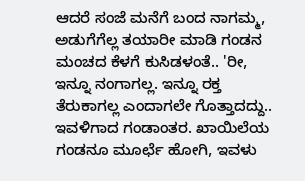ಆದರೆ ಸಂಜೆ ಮನೆಗೆ ಬಂದ ನಾಗಮ್ಮ, ಅಡುಗೆಗೆಲ್ಲ ತಯಾರೀ ಮಾಡಿ ಗಂಡನ ಮಂಚದ ಕೆಳಗೆ ಕುಸಿಡಳಂತೆ.. 'ರೀ, ಇನ್ನೂ ನಂಗಾಗಲ್ಲ. ಇನ್ನೂ ರಕ್ತ ತೆರುಕಾಗಲ್ಲ ಎಂದಾಗಲೇ ಗೊತ್ತಾದದ್ದು.. ಇವಳಿಗಾದ ಗಂಡಾಂತರ. ಖಾಯಿಲೆಯ ಗಂಡನೂ ಮೂರ್ಛೆ ಹೋಗಿ, ಇವಳು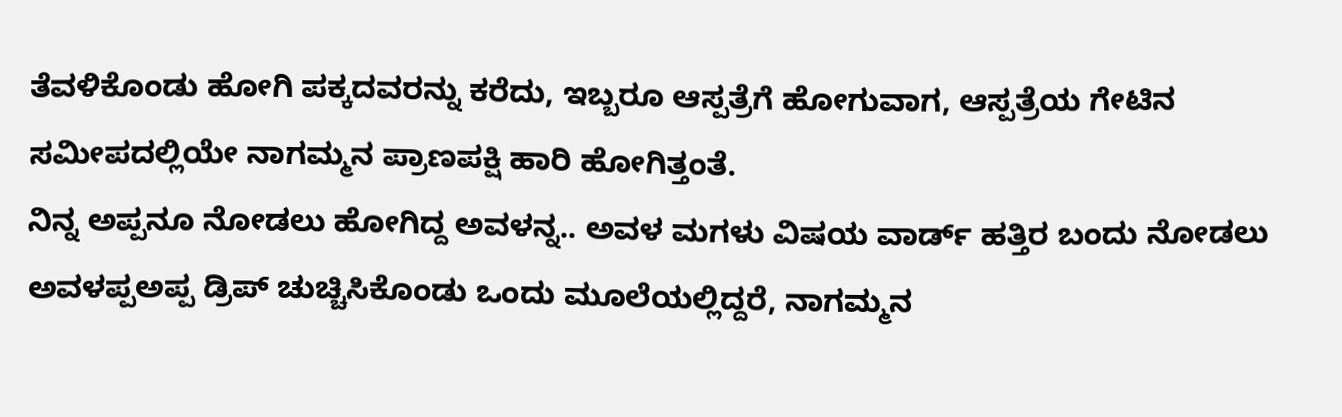ತೆವಳಿಕೊಂಡು ಹೋಗಿ ಪಕ್ಕದವರನ್ನು ಕರೆದು, ಇಬ್ಬರೂ ಆಸ್ಪತ್ರೆಗೆ ಹೋಗುವಾಗ, ಆಸ್ಪತ್ರೆಯ ಗೇಟಿನ ಸಮೀಪದಲ್ಲಿಯೇ ನಾಗಮ್ಮನ ಪ್ರಾಣಪಕ್ಷಿ ಹಾರಿ ಹೋಗಿತ್ತಂತೆ.
ನಿನ್ನ ಅಪ್ಪನೂ ನೋಡಲು ಹೋಗಿದ್ದ ಅವಳನ್ನ.. ಅವಳ ಮಗಳು ವಿಷಯ ವಾರ್ಡ್ ಹತ್ತಿರ ಬಂದು ನೋಡಲು ಅವಳಪ್ಪಅಪ್ಪ ಡ್ರಿಪ್ ಚುಚ್ಚಿಸಿಕೊಂಡು ಒಂದು ಮೂಲೆಯಲ್ಲಿದ್ದರೆ, ನಾಗಮ್ಮನ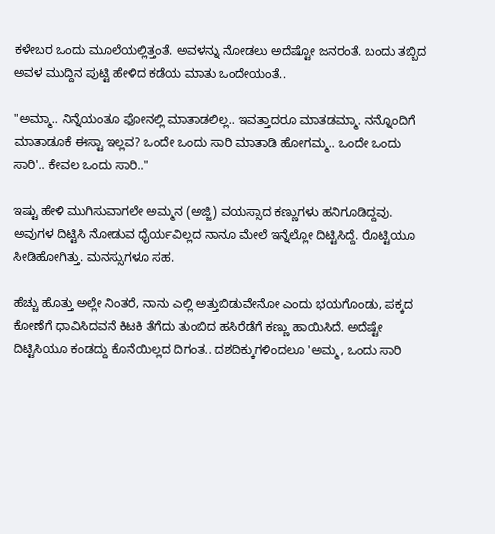ಕಳೇಬರ ಒಂದು ಮೂಲೆಯಲ್ಲಿತ್ತಂತೆ. ಅವಳನ್ನು ನೋಡಲು ಅದೆಷ್ಟೋ ಜನರಂತೆ. ಬಂದು ತಬ್ಬಿದ ಅವಳ ಮುದ್ದಿನ ಪುಟ್ಟಿ ಹೇಳಿದ ಕಡೆಯ ಮಾತು ಒಂದೇಯಂತೆ..

"ಅಮ್ಮಾ.. ನಿನ್ನೆಯಂತೂ ಫೋನಲ್ಲಿ ಮಾತಾಡಲಿಲ್ಲ.. ಇವತ್ತಾದರೂ ಮಾತಡಮ್ಮಾ. ನನ್ನೊಂದಿಗೆ ಮಾತಾಡೂಕೆ ಈಸ್ಟಾ ಇಲ್ಲವ? ಒಂದೇ ಒಂದು ಸಾರಿ ಮಾತಾಡಿ ಹೋಗಮ್ಮ.. ಒಂದೇ ಒಂದು ಸಾರಿ'.. ಕೇವಲ ಒಂದು ಸಾರಿ.."

ಇಷ್ಟು ಹೇಳಿ ಮುಗಿಸುವಾಗಲೇ ಅಮ್ಮನ (ಅಜ್ಜಿ) ವಯಸ್ಸಾದ ಕಣ್ಣುಗಳು ಹನಿಗೂಡಿದ್ದವು. ಅವುಗಳ ದಿಟ್ಟಿಸಿ ನೋಡುವ ಧೈರ್ಯವಿಲ್ಲದ ನಾನೂ ಮೇಲೆ ಇನ್ನೆಲ್ಲೋ ದಿಟ್ಟಿಸಿದ್ದೆ. ರೊಟ್ಟಿಯೂ ಸೀಡಿಹೋಗಿತ್ತು. ಮನಸ್ಸುಗಳೂ ಸಹ.

ಹೆಚ್ಚು ಹೊತ್ತು ಅಲ್ಲೇ ನಿಂತರೆ, ನಾನು ಎಲ್ಲಿ ಅತ್ತುಬಿಡುವೇನೋ ಎಂದು ಭಯಗೊಂಡು, ಪಕ್ಕದ ಕೋಣೆಗೆ ಧಾವಿಸಿದವನೆ ಕಿಟಕಿ ತೆಗೆದು ತುಂಬಿದ ಹಸಿರೆಡೆಗೆ ಕಣ್ಣು ಹಾಯಿಸಿದೆ. ಅದೆಷ್ಟೇ ದಿಟ್ಟಿಸಿಯೂ ಕಂಡದ್ದು ಕೊನೆಯಿಲ್ಲದ ದಿಗಂತ.. ದಶದಿಕ್ಕುಗಳಿಂದಲೂ 'ಅಮ್ಮ, ಒಂದು ಸಾರಿ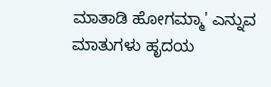ಮಾತಾಡಿ ಹೋಗಮ್ಮಾ' ಎನ್ನುವ ಮಾತುಗಳು ಹೃದಯ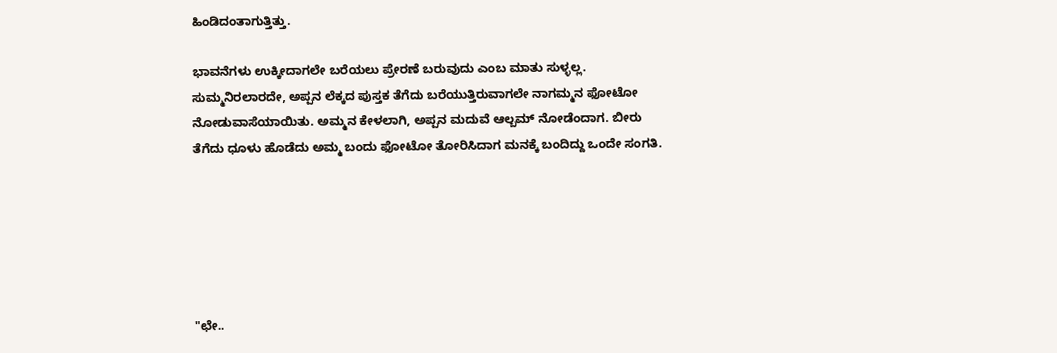ಹಿಂಡಿದಂತಾಗುತ್ತಿತ್ತು.

ಭಾವನೆಗಳು ಉಕ್ಕೀದಾಗಲೇ ಬರೆಯಲು ಪ್ರೇರಣೆ ಬರುವುದು ಎಂಬ ಮಾತು ಸುಳ್ಳಲ್ಲ. ಸುಮ್ಮನಿರಲಾರದೇ, ಅಪ್ಪನ ಲೆಕ್ಕದ ಪುಸ್ತಕ ತೆಗೆದು ಬರೆಯುತ್ತಿರುವಾಗಲೇ ನಾಗಮ್ಮನ ಫೋಟೋ ನೋಡುವಾಸೆಯಾಯಿತು. ಅಮ್ಮನ ಕೇಳಲಾಗಿ, ಅಪ್ಪನ ಮದುವೆ ಆಲ್ಬಮ್ ನೋಡೆಂದಾಗ. ಬೀರು ತೆಗೆದು ಧೂಳು ಹೊಡೆದು ಅಮ್ಮ ಬಂದು ಫೋಟೋ ತೋರಿಸಿದಾಗ ಮನಕ್ಕೆ ಬಂದಿದ್ದು ಒಂದೇ ಸಂಗತಿ.






"ಛೇ..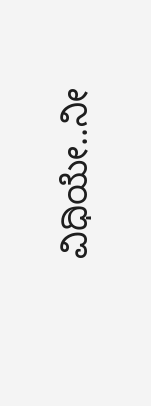ವಿಧಿಯೇ..ನೀ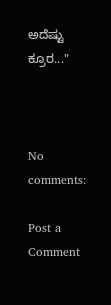ಅದೆಷ್ಟು ಕ್ರೂರ..."



No comments:

Post a Comment